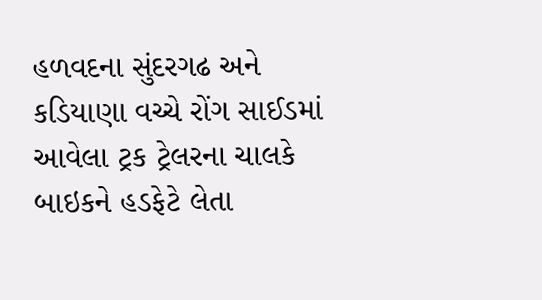હળવદના સુંદરગઢ અને કડિયાણા વચ્ચે રોંગ સાઈડમાં આવેલા ટ્રક ટ્રેલરના ચાલકે બાઇકને હડફેટે લેતા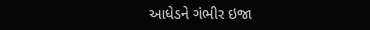આધેડને ગંભીર ઇજા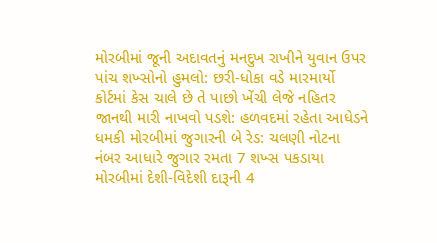મોરબીમાં જૂની અદાવતનું મનદુખ રાખીને યુવાન ઉપર પાંચ શખ્સોનો હુમલો: છરી-ધોકા વડે મારમાર્યો કોર્ટમાં કેસ ચાલે છે તે પાછો ખેંચી લેજે નહિતર જાનથી મારી નાખવો પડશે: હળવદમાં રહેતા આધેડને ધમકી મોરબીમાં જુગારની બે રેડ: ચલણી નોટના નંબર આધારે જુગાર રમતા 7 શખ્સ પકડાયા મોરબીમાં દેશી-વિદેશી દારૂની 4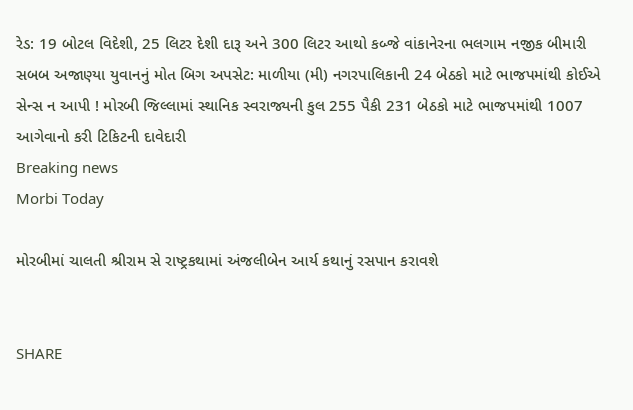રેડ: 19 બોટલ વિદેશી, 25 લિટર દેશી દારૂ અને 300 લિટર આથો કબ્જે વાંકાનેરના ભલગામ નજીક બીમારી સબબ અજાણ્યા યુવાનનું મોત બિગ અપસેટ: માળીયા (મી) નગરપાલિકાની 24 બેઠકો માટે ભાજપમાંથી કોઈએ સેન્સ ન આપી ! મોરબી જિલ્લામાં સ્થાનિક સ્વરાજ્યની કુલ 255 પૈકી 231 બેઠકો માટે ભાજપમાંથી 1007 આગેવાનો કરી ટિકિટની દાવેદારી
Breaking news
Morbi Today

મોરબીમાં ચાલતી શ્રીરામ સે રાષ્ટ્રકથામાં અંજલીબેન આર્ય કથાનું રસપાન કરાવશે


SHARE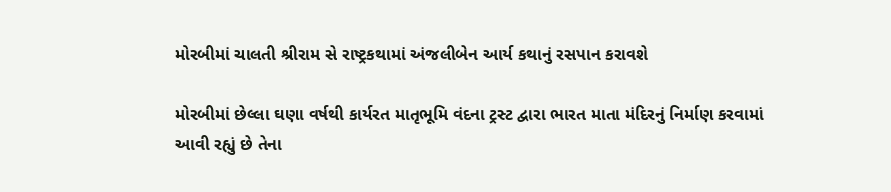મોરબીમાં ચાલતી શ્રીરામ સે રાષ્ટ્રકથામાં અંજલીબેન આર્ય કથાનું રસપાન કરાવશે

મોરબીમાં છેલ્લા ઘણા વર્ષથી કાર્યરત માતૃભૂમિ વંદના ટ્રસ્ટ દ્વારા ભારત માતા મંદિરનું નિર્માણ કરવામાં આવી રહ્યું છે તેના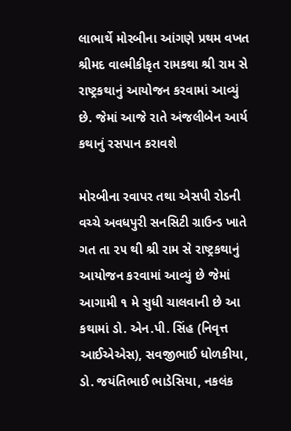લાભાર્થે મોરબીના આંગણે પ્રથમ વખત શ્રીમદ વાલ્મીકીકૃત રામકથા શ્રી રામ સે રાષ્ટ્રકથાનું આયોજન કરવામાં આવ્યું છે. જેમાં આજે રાતે અંજલીબેન આર્ય કથાનું રસપાન કરાવશે

મોરબીના રવાપર તથા એસપી રોડની વચ્ચે અવધપુરી સનસિટી ગ્રાઉન્ડ ખાતે ગત તા ૨૫ થી શ્રી રામ સે રાષ્ટ્રકથાનું આયોજન કરવામાં આવ્યું છે જેમાં આગામી ૧ મે સુધી ચાલવાની છે આ કથામાં ડો. એન.પી. સિંહ (નિવૃત્ત આઈએએસ), સવજીભાઈ ધોળકીયા, ડો. જયંતિભાઈ ભાડેસિયા, નકલંક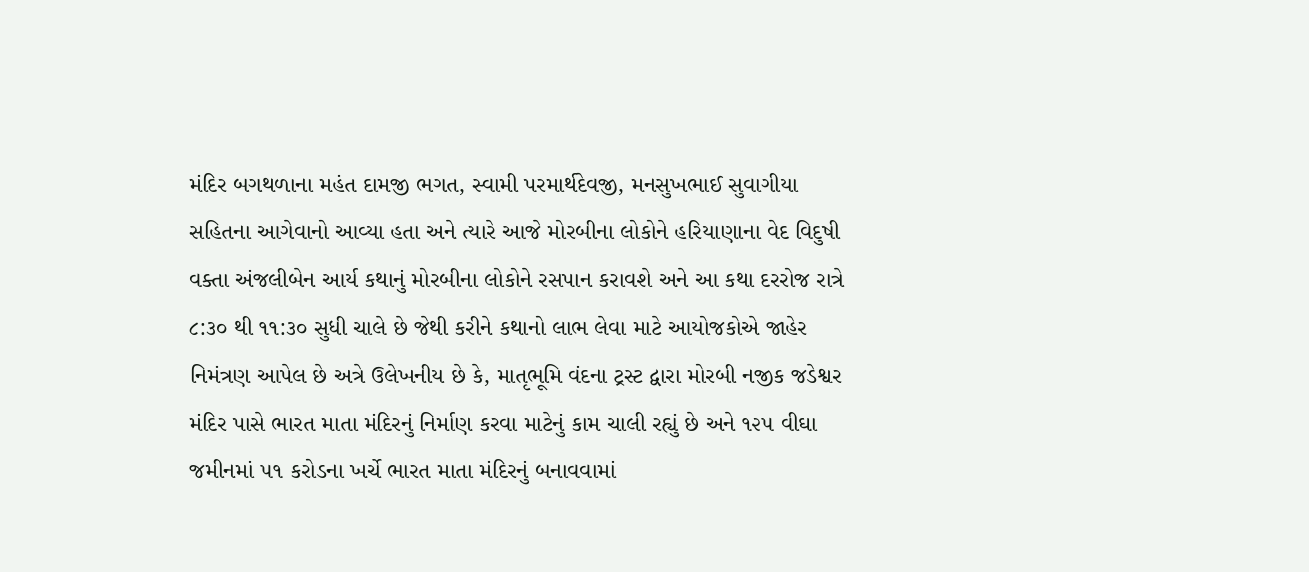મંદિર બગથળાના મહંત દામજી ભગત, સ્વામી પરમાર્થદેવજી, મનસુખભાઈ સુવાગીયા સહિતના આગેવાનો આવ્યા હતા અને ત્યારે આજે મોરબીના લોકોને હરિયાણાના વેદ વિદુષી વક્તા અંજલીબેન આર્ય કથાનું મોરબીના લોકોને રસપાન કરાવશે અને આ કથા દરરોજ રાત્રે ૮:૩૦ થી ૧૧:૩૦ સુધી ચાલે છે જેથી કરીને કથાનો લાભ લેવા માટે આયોજકોએ જાહેર નિમંત્રણ આપેલ છે અત્રે ઉલેખનીય છે કે, માતૃભૂમિ વંદના ટ્રસ્ટ દ્વારા મોરબી નજીક જડેશ્વર મંદિર પાસે ભારત માતા મંદિરનું નિર્માણ કરવા માટેનું કામ ચાલી રહ્યું છે અને ૧૨૫ વીઘા જમીનમાં ૫૧ કરોડના ખર્ચે ભારત માતા મંદિરનું બનાવવામાં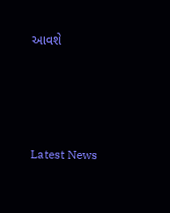આવશે






Latest News